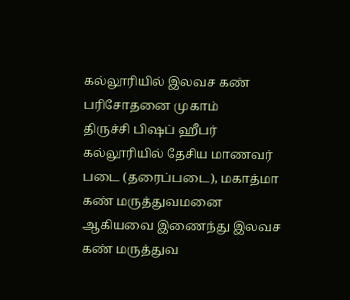கல்லூரியில் இலவச கண் பரிசோதனை முகாம்
திருச்சி பிஷப் ஹீபர் கல்லூரியில் தேசிய மாணவர் படை (தரைப்படை), மகாத்மா கண் மருத்துவமனை ஆகியவை இணைந்து இலவச கண் மருத்துவ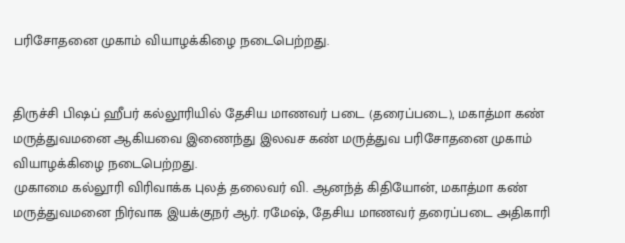பரிசோதனை முகாம் வியாழக்கிழை நடைபெற்றது.


திருச்சி பிஷப் ஹீபர் கல்லூரியில் தேசிய மாணவர் படை (தரைப்படை), மகாத்மா கண் மருத்துவமனை ஆகியவை இணைந்து இலவச கண் மருத்துவ பரிசோதனை முகாம் வியாழக்கிழை நடைபெற்றது.
முகாமை கல்லூரி விரிவாக்க புலத் தலைவர் வி. ஆனந்த் கிதியோன், மகாத்மா கண் மருத்துவமனை நிர்வாக இயக்குநர் ஆர். ரமேஷ், தேசிய மாணவர் தரைப்படை அதிகாரி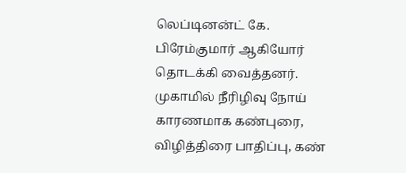லெப்டினன்ட் கே. பிரேம்குமார் ஆகியோர் தொடக்கி வைத்தனர். முகாமில் நீரிழிவு நோய் காரணமாக கண்புரை, விழித்திரை பாதிப்பு, கண்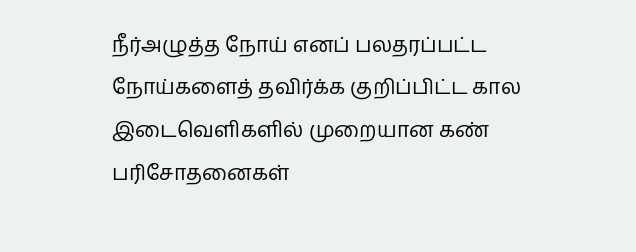நீர்அழுத்த நோய் எனப் பலதரப்பட்ட நோய்களைத் தவிர்க்க குறிப்பிட்ட கால இடைவெளிகளில் முறையான கண் பரிசோதனைகள்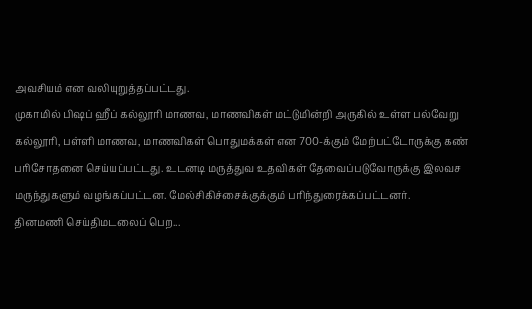அவசியம் என வலியுறுத்தப்பட்டது.
முகாமில் பிஷப் ஹீப் கல்லூரி மாணவ, மாணவிகள் மட்டுமின்றி அருகில் உள்ள பல்வேறு கல்லூரி, பள்ளி மாணவ, மாணவிகள் பொதுமக்கள் என 700-க்கும் மேற்பட்டோருக்கு கண் பரிசோதனை செய்யப்பட்டது. உடனடி மருத்துவ உதவிகள் தேவைப்படுவோருக்கு இலவச மருந்துகளும் வழங்கப்பட்டன. மேல்சிகிச்சைக்குக்கும் பரிந்துரைக்கப்பட்டனர்.
தினமணி செய்திமடலைப் பெற...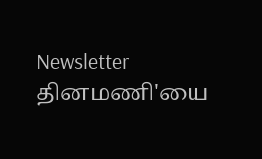Newsletter
தினமணி'யை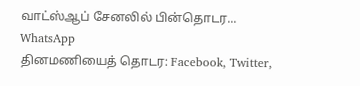வாட்ஸ்ஆப் சேனலில் பின்தொடர... WhatsApp
தினமணியைத் தொடர: Facebook, Twitter,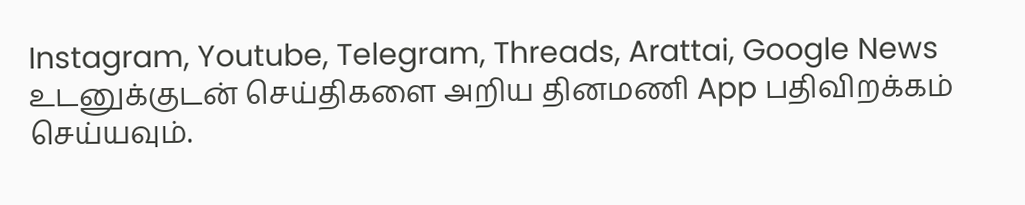Instagram, Youtube, Telegram, Threads, Arattai, Google News
உடனுக்குடன் செய்திகளை அறிய தினமணி App பதிவிறக்கம் செய்யவும்.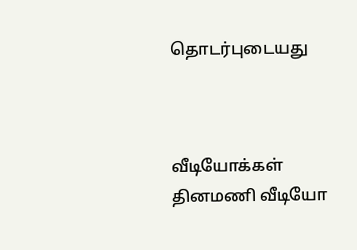தொடர்புடையது



வீடியோக்கள்
தினமணி வீடியோ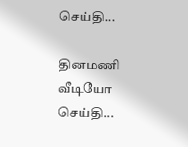செய்தி...

தினமணி வீடியோ செய்தி...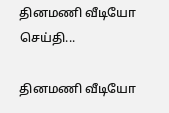தினமணி வீடியோ செய்தி...

தினமணி வீடியோ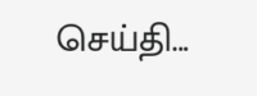செய்தி...